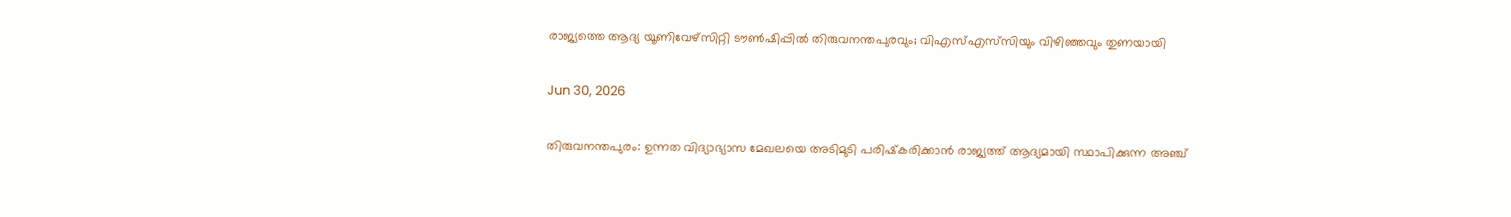രാജ്യത്തെ ആദ്യ യൂണിവേഴ്‌സിറ്റി ടൗണ്‍ഷിപ്പില്‍ തിരുവനന്തപുരവും; വിഎസ്എസ്‌സിയും വിഴിഞ്ഞവും തുണയായി

Jun 30, 2026

തിരുവനന്തപുരം: ഉന്നത വിദ്യാഭ്യാസ മേഖലയെ അടിമുടി പരിഷ്‌കരിക്കാന്‍ രാജ്യത്ത് ആദ്യമായി സ്ഥാപിക്കുന്ന അഞ്ച്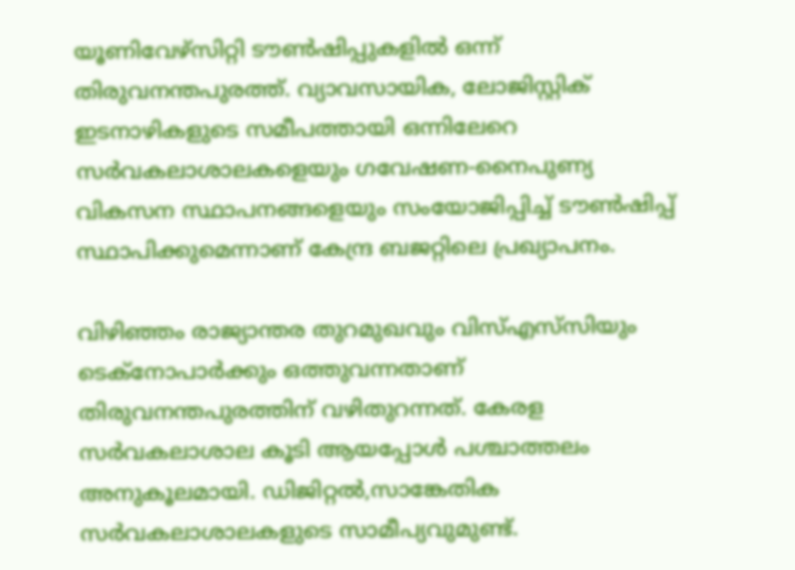യൂണിവേഴ്‌സിറ്റി ടൗണ്‍ഷിപ്പുകളില്‍ ഒന്ന് തിരുവനന്തപുരത്ത്. വ്യാവസായിക, ലോജിസ്റ്റിക് ഇടനാഴികളുടെ സമീപത്തായി ഒന്നിലേറെ സര്‍വകലാശാലകളെയും ഗവേഷണ-നൈപുണ്യ വികസന സ്ഥാപനങ്ങളെയും സംയോജിപ്പിച്ച് ടൗണ്‍ഷിപ്പ് സ്ഥാപിക്കുമെന്നാണ് കേന്ദ്ര ബജറ്റിലെ പ്രഖ്യാപനം.

വിഴിഞ്ഞം രാജ്യാന്തര തുറമുഖവും വിസ്എസ്‌സിയും ടെക്‌നോപാര്‍ക്കും ഒത്തുവന്നതാണ് തിരുവനന്തപുരത്തിന് വഴിതുറന്നത്. കേരള സര്‍വകലാശാല കൂടി ആയപ്പോള്‍ പശ്ചാത്തലം അനുകൂലമായി. ഡിജിറ്റല്‍,സാങ്കേതിക സര്‍വകലാശാലകളുടെ സാമീപ്യവുമുണ്ട്.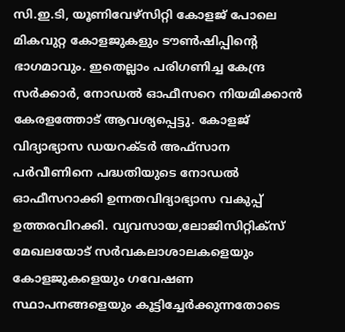സി.ഇ.ടി, യൂണിവേഴ്‌സിറ്റി കോളജ് പോലെ മികവുറ്റ കോളജുകളും ടൗണ്‍ഷിപ്പിന്റെ ഭാഗമാവും. ഇതെല്ലാം പരിഗണിച്ച കേന്ദ്ര സര്‍ക്കാര്‍, നോഡല്‍ ഓഫീസറെ നിയമിക്കാന്‍ കേരളത്തോട് ആവശ്യപ്പെട്ടു. കോളജ് വിദ്യാഭ്യാസ ഡയറക്ടര്‍ അഫ്‌സാന പര്‍വീണിനെ പദ്ധതിയുടെ നോഡല്‍ ഓഫീസറാക്കി ഉന്നതവിദ്യാഭ്യാസ വകുപ്പ് ഉത്തരവിറക്കി. വ്യവസായ,ലോജിസിറ്റിക്‌സ് മേഖലയോട് സര്‍വകലാശാലകളെയും കോളജുകളെയും ഗവേഷണ സ്ഥാപനങ്ങളെയും കൂട്ടിച്ചേര്‍ക്കുന്നതോടെ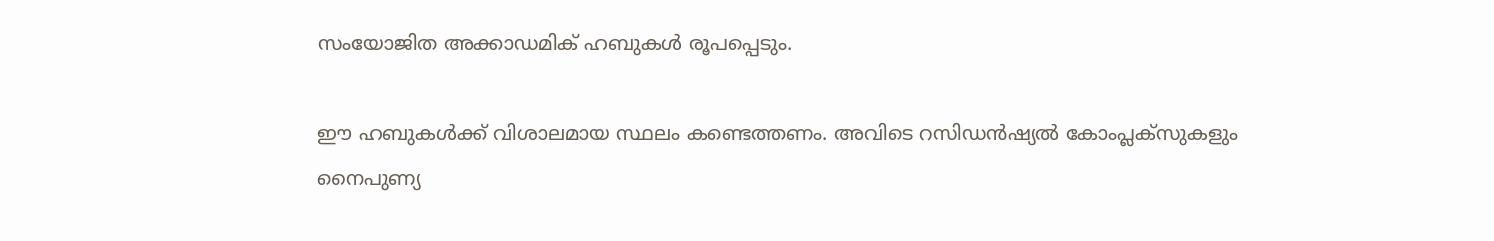സംയോജിത അക്കാഡമിക് ഹബുകള്‍ രൂപപ്പെടും.

ഈ ഹബുകള്‍ക്ക് വിശാലമായ സ്ഥലം കണ്ടെത്തണം. അവിടെ റസിഡന്‍ഷ്യല്‍ കോംപ്ലക്‌സുകളും നൈപുണ്യ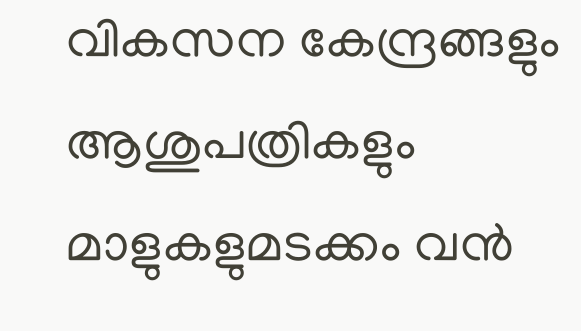വികസന കേന്ദ്രങ്ങളും ആശുപത്രികളും മാളുകളുമടക്കം വന്‍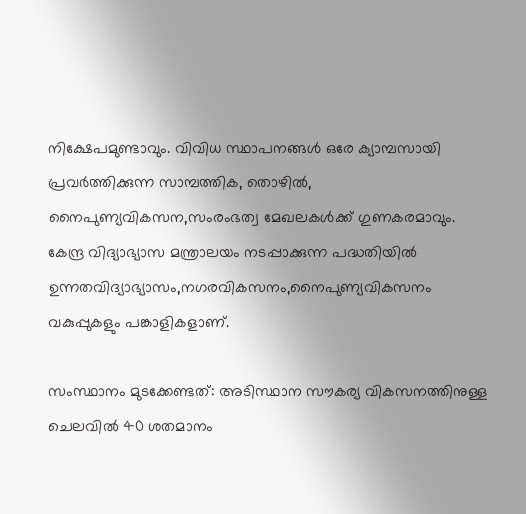നിക്ഷേപമുണ്ടാവും. വിവിധ സ്ഥാപനങ്ങള്‍ ഒരേ ക്യാമ്പസായി പ്രവര്‍ത്തിക്കുന്ന സാമ്പത്തിക, തൊഴിൽ, നൈപുണ്യവികസന,സംരംഭത്വ മേഖലകള്‍ക്ക് ഗുണകരമാവും. കേന്ദ്ര വിദ്യാഭ്യാസ മന്ത്രാലയം നടപ്പാക്കുന്ന പദ്ധതിയില്‍ ഉന്നതവിദ്യാഭ്യാസം,നഗരവികസനം,നൈപുണ്യവികസനം വകുപ്പുകളും പങ്കാളികളാണ്.

സംസ്ഥാനം മുടക്കേണ്ടത്: അടിസ്ഥാന സൗകര്യ വികസനത്തിനുള്ള ചെലവില്‍ 40 ശതമാനം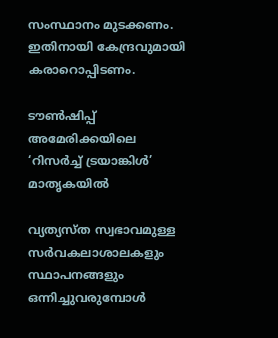സംസ്ഥാനം മുടക്കണം. ഇതിനായി കേന്ദ്രവുമായി കരാറൊപ്പിടണം.

ടൗണ്‍ഷിപ്പ് അമേരിക്കയിലെ ‘റിസര്‍ച്ച് ട്രയാങ്കിള്‍’ മാതൃകയില്‍

വ്യത്യസ്ത സ്വഭാവമുള്ള സര്‍വകലാശാലകളും സ്ഥാപനങ്ങളും ഒന്നിച്ചുവരുമ്പോള്‍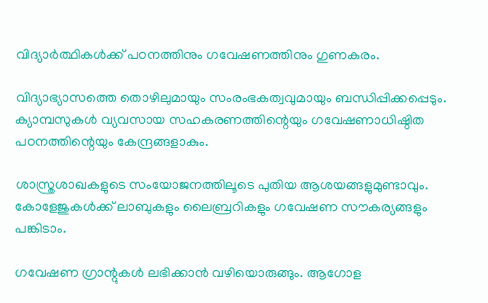വിദ്യാര്‍ത്ഥികള്‍ക്ക് പഠനത്തിനും ഗവേഷണത്തിനും ഗുണകരം.

വിദ്യാഭ്യാസത്തെ തൊഴിലുമായും സംരംഭകത്വവുമായും ബന്ധിപ്പിക്കപ്പെടും. ക്യാമ്പസുകള്‍ വ്യവസായ സഹകരണത്തിന്റെയും ഗവേഷണാധിഷ്ഠിത പഠനത്തിന്റെയും കേന്ദ്രങ്ങളാകും.

ശാസ്ത്രശാഖകളുടെ സംയോജനത്തിലൂടെ പുതിയ ആശയങ്ങളുമുണ്ടാവും. കോളേജുകള്‍ക്ക് ലാബുകളും ലൈബ്രറികളും ഗവേഷണ സൗകര്യങ്ങളും പങ്കിടാം.

ഗവേഷണ ഗ്രാന്റുകള്‍ ലഭിക്കാന്‍ വഴിയൊരുങ്ങും. ആഗോള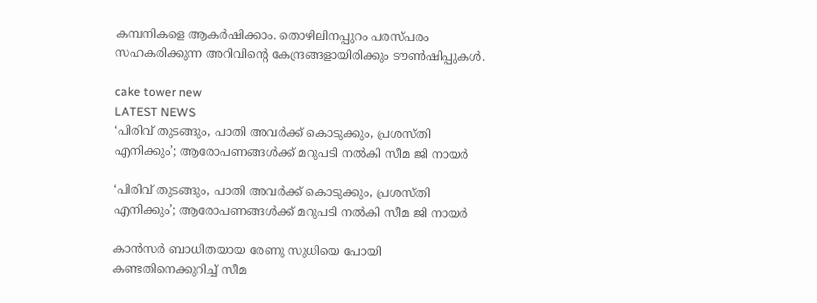കമ്പനികളെ ആകര്‍ഷിക്കാം. തൊഴിലിനപ്പുറം പരസ്പരം സഹകരിക്കുന്ന അറിവിന്റെ കേന്ദ്രങ്ങളായിരിക്കും ടൗണ്‍ഷിപ്പുകള്‍.

cake tower new
LATEST NEWS
‘പിരിവ് തുടങ്ങും, പാതി അവര്‍ക്ക് കൊടുക്കും, പ്രശസ്തി എനിക്കും’; ആരോപണങ്ങള്‍ക്ക് മറുപടി നല്‍കി സീമ ജി നായര്‍

‘പിരിവ് തുടങ്ങും, പാതി അവര്‍ക്ക് കൊടുക്കും, പ്രശസ്തി എനിക്കും’; ആരോപണങ്ങള്‍ക്ക് മറുപടി നല്‍കി സീമ ജി നായര്‍

കാന്‍സര്‍ ബാധിതയായ രേണു സുധിയെ പോയി കണ്ടതിനെക്കുറിച്ച് സീമ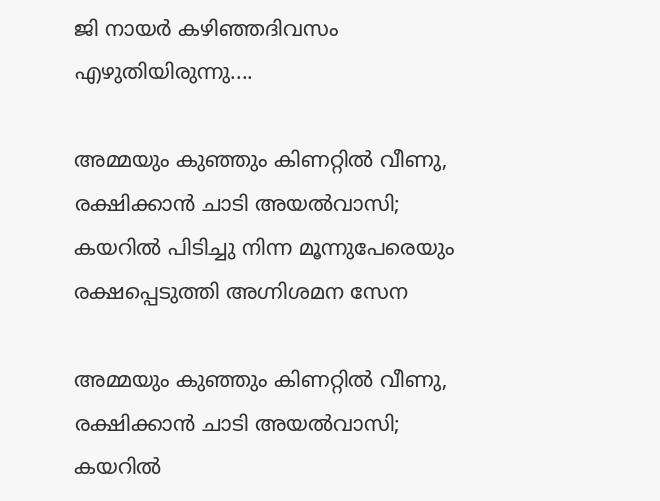ജി നായര്‍ കഴിഞ്ഞദിവസം എഴുതിയിരുന്നു....

അമ്മയും കുഞ്ഞും കിണറ്റില്‍ വീണു, രക്ഷിക്കാന്‍ ചാടി അയല്‍വാസി; കയറില്‍ പിടിച്ചു നിന്ന മൂന്നുപേരെയും രക്ഷപ്പെടുത്തി അഗ്നിശമന സേന

അമ്മയും കുഞ്ഞും കിണറ്റില്‍ വീണു, രക്ഷിക്കാന്‍ ചാടി അയല്‍വാസി; കയറില്‍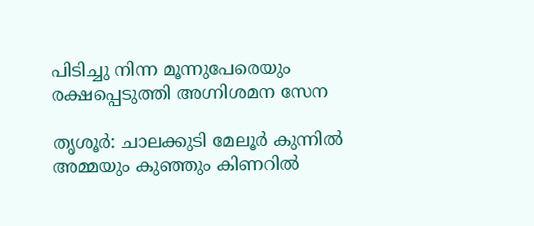പിടിച്ചു നിന്ന മൂന്നുപേരെയും രക്ഷപ്പെടുത്തി അഗ്നിശമന സേന

തൃശൂര്‍: ചാലക്കുടി മേലൂര്‍ കുന്നില്‍ അമ്മയും കുഞ്ഞും കിണറില്‍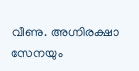വീണു. അഗ്നിരക്ഷാ സേനയും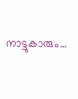നാട്ടുകാരും...